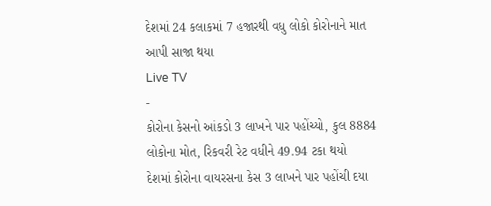દેશમાં 24 કલાકમાં 7 હજારથી વધુ લોકો કોરોનાને માત આપી સાજા થયા
Live TV
-
કોરોના કેસનો આંકડો 3 લાખને પાર પહોંચ્યો, કુલ 8884 લોકોના મોત, રિકવરી રેટ વધીને 49.94 ટકા થયો
દેશમાં કોરોના વાયરસના કેસ 3 લાખને પાર પહોંચી દયા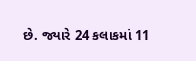છે. જ્યારે 24 કલાકમાં 11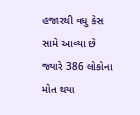હજારથી વધુ કેસ સામે આવ્યા છે જ્યારે 386 લોકોના મોત થયા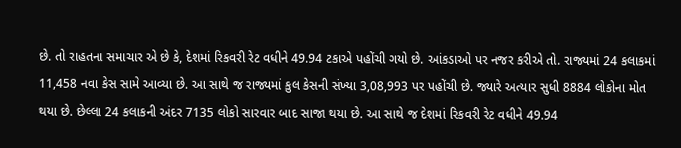છે. તો રાહતના સમાચાર એ છે કે, દેશમાં રિકવરી રેટ વધીને 49.94 ટકાએ પહોંચી ગયો છે. આંકડાઓ પર નજર કરીએ તો. રાજ્યમાં 24 કલાકમાં 11,458 નવા કેસ સામે આવ્યા છે. આ સાથે જ રાજ્યમાં કુલ કેસની સંખ્યા 3,08,993 પર પહોંચી છે. જ્યારે અત્યાર સુધી 8884 લોકોના મોત થયા છે. છેલ્લા 24 કલાકની અંદર 7135 લોકો સારવાર બાદ સાજા થયા છે. આ સાથે જ દેશમાં રિકવરી રેટ વધીને 49.94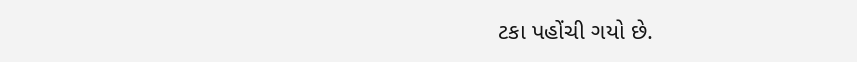ટકા પહોંચી ગયો છે.